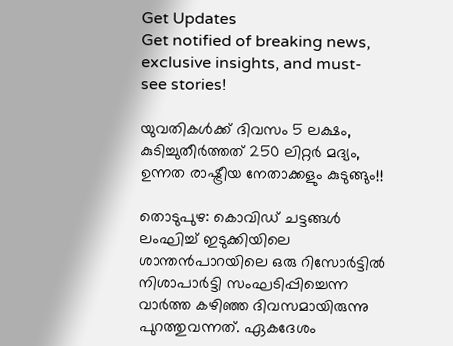Get Updates
Get notified of breaking news, exclusive insights, and must-see stories!

യുവതികൾക്ക് ദിവസം 5 ലക്ഷം, കുടിച്ചുതീർത്തത് 250 ലിറ്റർ മദ്യം, ഉന്നത രാഷ്ട്രീയ നേതാക്കളും കുടുങ്ങും!!

തൊടുപുഴ: കൊവിഡ് ചട്ടങ്ങള്‍ ലംഘിച്ച് ഇടുക്കിയിലെ ശാന്തന്‍പാറയിലെ ഒരു റിസോര്‍ട്ടില്‍ നിശാപാര്‍ട്ടി സംഘടിപ്പിച്ചെന്ന വാര്‍ത്ത കഴിഞ്ഞ ദിവസമായിരുന്നു പുറത്തുവന്നത്. ഏകദേശം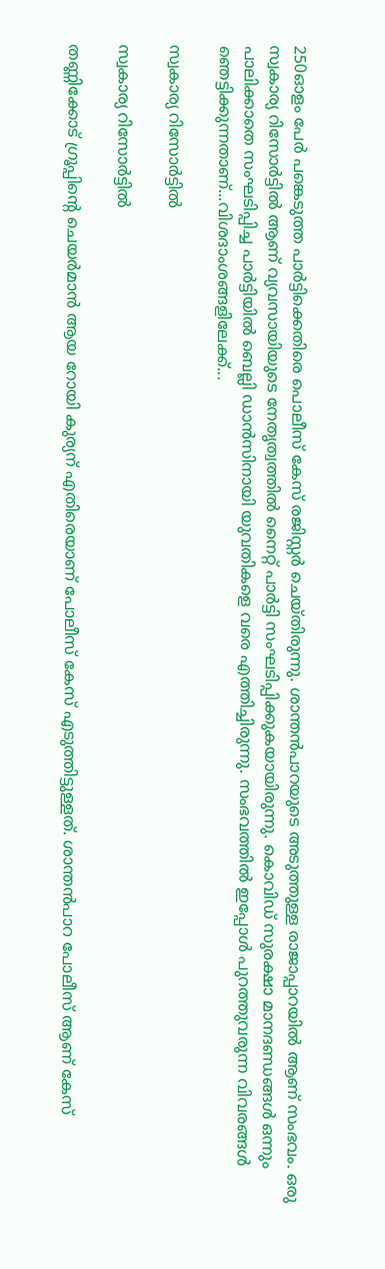250ഓളം പേര്‍ പങ്കെടുത്ത പാര്‍ട്ടിക്കെതിരെ പൊലീസ് കേസ് രജിസ്റ്റര്‍ ചെയ്തിരുന്നു. ശാന്തന്‍പാറയുടെ അടുത്തുള്ള രാജാപ്പാറയില്‍ ആണ് സംഭവം. ഒരു സ്വകാര്യ റിസോര്‍ട്ടില്‍ ആണ് വ്യവസായിയുടെ നേതൃത്വത്തില്‍ നൈറ്റ് പാര്‍ട്ടി സംഘടിപ്പിക്കുകയായിരുന്നു. കൊവിഡ് സുരക്ഷാ മാനദണ്ഡങ്ങള്‍ ഒന്നും പാലിക്കാതെ സംഘടിപ്പിച്ച പാര്‍ട്ടിയില്‍ ബെല്ലി ഡാന്‍സിനായി യുവതികളെ വരെ എത്തിച്ചിരുന്നു. സംഭവത്തില്‍ ഇപ്പോള്‍ പുറത്തുവരുന്ന വിവരങ്ങള്‍ ഞെട്ടിക്കുന്നതാണ്...വിശദാംശങ്ങളിലേക്ക്...

സ്വകാര്യ റിസോര്‍ട്ടില്‍

സ്വകാര്യ റിസോര്‍ട്ടില്‍

തണ്ണിക്കോട് ഗ്രൂപ്പിന്റെ ചെയര്‍മാന്‍ ആയ റോയി കുര്യന് എതിരെയാണ് പോലീസ് കേസ് എടുത്തിട്ടുള്ളത്. ശാന്തന്‍പാറ പോലീസ് ആണ് കേസ്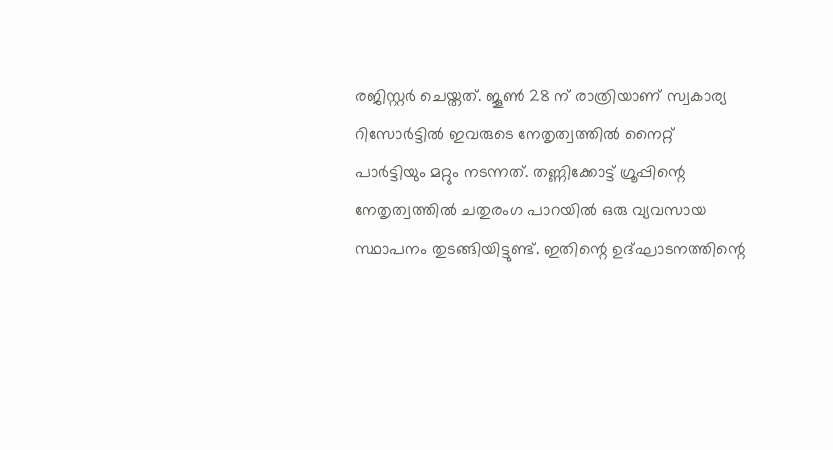രജിസ്റ്റര്‍ ചെയ്തത്. ജൂണ്‍ 28 ന് രാത്രിയാണ് സ്വകാര്യ റിസോര്‍ട്ടില്‍ ഇവരുടെ നേതൃത്വത്തില്‍ നൈറ്റ് പാര്‍ട്ടിയും മറ്റും നടന്നത്. തണ്ണിക്കോട്ട് ഗ്രൂപ്പിന്റെ നേതൃത്വത്തില്‍ ചതുരംഗ പാറയില്‍ ഒരു വ്യവസായ സ്ഥാപനം തുടങ്ങിയിട്ടുണ്ട്. ഇതിന്റെ ഉദ്ഘാടനത്തിന്റെ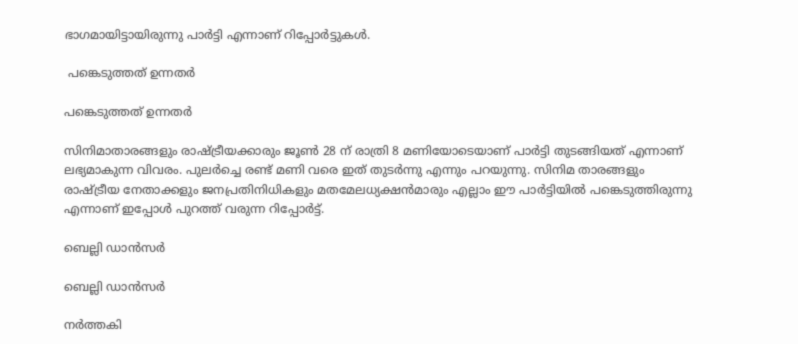ഭാഗമായിട്ടായിരുന്നു പാര്‍ട്ടി എന്നാണ് റിപ്പോര്‍ട്ടുകള്‍.

 പങ്കെടുത്തത് ഉന്നതര്‍

പങ്കെടുത്തത് ഉന്നതര്‍

സിനിമാതാരങ്ങളും രാഷ്ട്രീയക്കാരും ജൂണ്‍ 28 ന് രാത്രി 8 മണിയോടെയാണ് പാര്‍ട്ടി തുടങ്ങിയത് എന്നാണ് ലഭ്യമാകുന്ന വിവരം. പുലര്‍ച്ചെ രണ്ട് മണി വരെ ഇത് തുടര്‍ന്നു എന്നും പറയുന്നു. സിനിമ താരങ്ങളും രാഷ്ട്രീയ നേതാക്കളും ജനപ്രതിനിധികളും മതമേലധ്യക്ഷന്‍മാരും എല്ലാം ഈ പാര്‍ട്ടിയില്‍ പങ്കെടുത്തിരുന്നു എന്നാണ് ഇപ്പോള്‍ പുറത്ത് വരുന്ന റിപ്പോര്‍ട്ട്.

ബെല്ലി ഡാന്‍സര്‍

ബെല്ലി ഡാന്‍സര്‍

നര്‍ത്തകി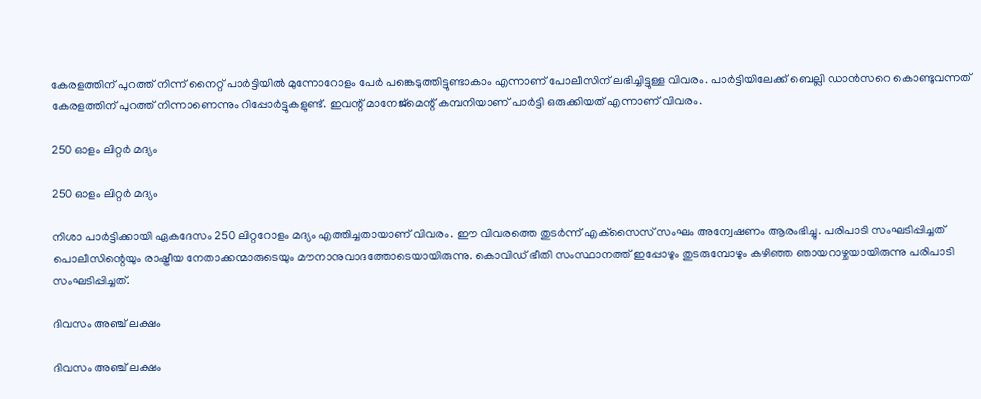കേരളത്തിന് പുറത്ത് നിന്ന് നൈറ്റ് പാര്‍ട്ടിയില്‍ മുന്നോറോളം പേര്‍ പങ്കെടുത്തിട്ടുണ്ടാകാം എന്നാണ് പോലീസിന് ലഭിച്ചിട്ടുള്ള വിവരം. പാര്‍ട്ടിയിലേക്ക് ബെല്ലി ഡാന്‍സറെ കൊണ്ടുവന്നത് കേരളത്തിന് പുറത്ത് നിന്നാണെന്നും റിപ്പോര്‍ട്ടുകളുണ്ട്. ഇവന്റ് മാനേജ്മെന്റ് കമ്പനിയാണ് പാര്‍ട്ടി ഒരുക്കിയത് എന്നാണ് വിവരം.

250 ഓളം ലിറ്റര്‍ മദ്യം

250 ഓളം ലിറ്റര്‍ മദ്യം

നിശാ പാര്‍ട്ടിക്കായി ഏകദേസം 250 ലിറ്ററോളം മദ്യം എത്തിച്ചതായാണ് വിവരം. ഈ വിവരത്തെ തുടര്‍ന്ന് എക്‌സൈസ് സംഘം അന്വേഷണം ആരംഭിച്ചു. പരിപാടി സംഘടിപ്പിച്ചത് പൊലീസിന്റെയും രാഷ്ട്രീയ നേതാക്കന്മാരുടെയും മൗനാനുവാദത്തോടെയായിരുന്നു. കൊവിഡ് ഭീതി സംസ്ഥാനത്ത് ഇപ്പോഴും തുടരുമ്പോഴും കഴിഞ്ഞ ഞായറാഴ്ചയായിരുന്നു പരിപാടി സംഘടിപ്പിച്ചത്.

ദിവസം അഞ്ച് ലക്ഷം

ദിവസം അഞ്ച് ലക്ഷം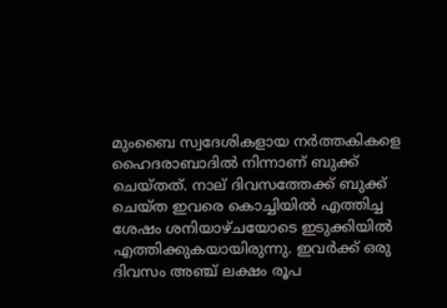മുംബൈ സ്വദേശികളായ നര്‍ത്തകികളെ ഹൈദരാബാദില്‍ നിന്നാണ് ബുക്ക് ചെയ്തത്. നാല് ദിവസത്തേക്ക് ബുക്ക് ചെയ്ത ഇവരെ കൊച്ചിയില്‍ എത്തിച്ച ശേഷം ശനിയാഴ്ചയോടെ ഇടുക്കിയില്‍ എത്തിക്കുകയായിരുന്നു. ഇവര്‍ക്ക് ഒരു ദിവസം അഞ്ച് ലക്ഷം രൂപ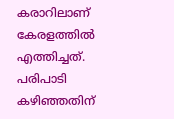കരാറിലാണ് കേരളത്തില്‍ എത്തിച്ചത്. പരിപാടി കഴിഞ്ഞതിന്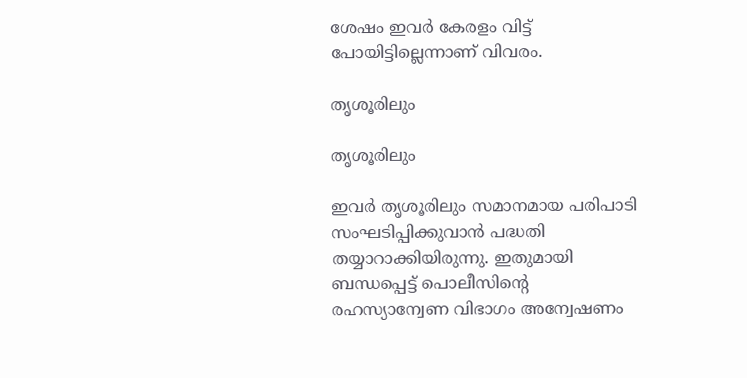ശേഷം ഇവര്‍ കേരളം വിട്ട് പോയിട്ടില്ലെന്നാണ് വിവരം.

തൃശൂരിലും

തൃശൂരിലും

ഇവര്‍ തൃശൂരിലും സമാനമായ പരിപാടി സംഘടിപ്പിക്കുവാന്‍ പദ്ധതി തയ്യാറാക്കിയിരുന്നു. ഇതുമായി ബന്ധപ്പെട്ട് പൊലീസിന്റെ രഹസ്യാന്വേണ വിഭാഗം അന്വേഷണം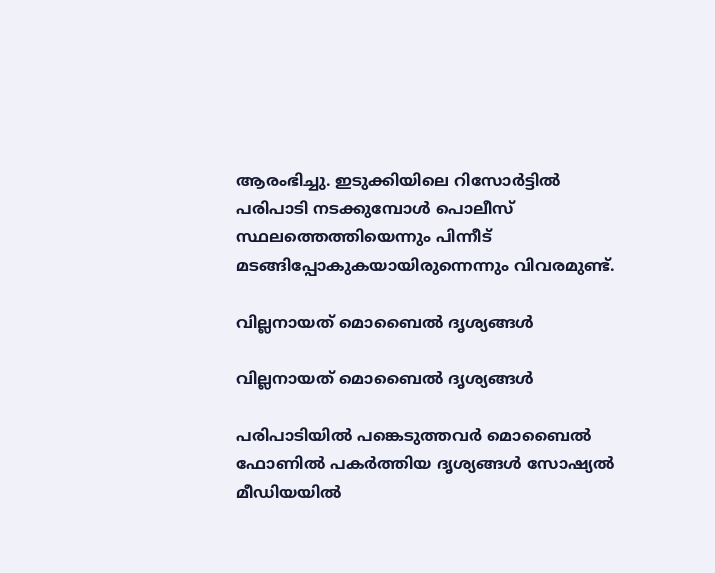ആരംഭിച്ചു. ഇടുക്കിയിലെ റിസോര്‍ട്ടില്‍ പരിപാടി നടക്കുമ്പോള്‍ പൊലീസ് സ്ഥലത്തെത്തിയെന്നും പിന്നീട് മടങ്ങിപ്പോകുകയായിരുന്നെന്നും വിവരമുണ്ട്.

വില്ലനായത് മൊബൈല്‍ ദൃശ്യങ്ങള്‍

വില്ലനായത് മൊബൈല്‍ ദൃശ്യങ്ങള്‍

പരിപാടിയില്‍ പങ്കെടുത്തവര്‍ മൊബൈല്‍ ഫോണില്‍ പകര്‍ത്തിയ ദൃശ്യങ്ങള്‍ സോഷ്യല്‍ മീഡിയയില്‍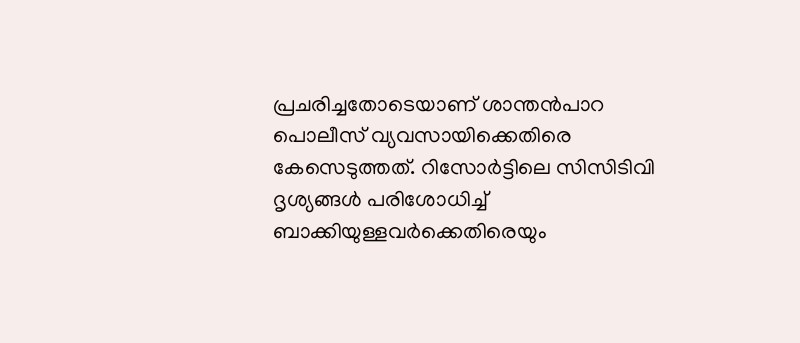പ്രചരിച്ചതോടെയാണ് ശാന്തന്‍പാറ പൊലീസ് വ്യവസായിക്കെതിരെ കേസെടുത്തത്. റിസോര്‍ട്ടിലെ സിസിടിവി ദൃശ്യങ്ങള്‍ പരിശോധിച്ച് ബാക്കിയുള്ളവര്‍ക്കെതിരെയും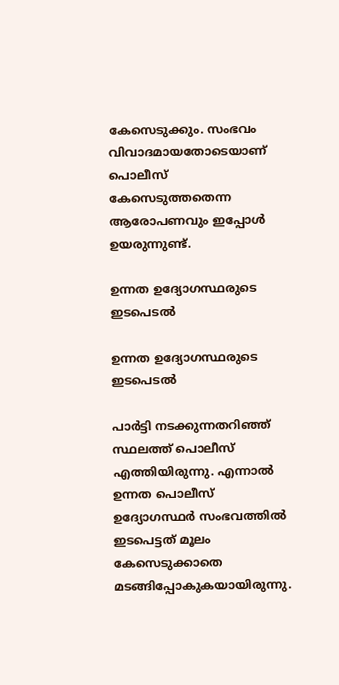കേസെടുക്കും. സംഭവം വിവാദമായതോടെയാണ് പൊലീസ് കേസെടുത്തതെന്ന ആരോപണവും ഇപ്പോള്‍ ഉയരുന്നുണ്ട്.

ഉന്നത ഉദ്യോഗസ്ഥരുടെ ഇടപെടല്‍

ഉന്നത ഉദ്യോഗസ്ഥരുടെ ഇടപെടല്‍

പാര്‍ട്ടി നടക്കുന്നതറിഞ്ഞ് സ്ഥലത്ത് പൊലീസ് എത്തിയിരുന്നു. എന്നാല്‍ ഉന്നത പൊലീസ് ഉദ്യോഗസ്ഥര്‍ സംഭവത്തില്‍ ഇടപെട്ടത് മൂലം കേസെടുക്കാതെ മടങ്ങിപ്പോകുകയായിരുന്നു.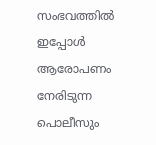സംഭവത്തില്‍ ഇപ്പോള്‍ ആരോപണം നേരിടുന്ന പൊലീസും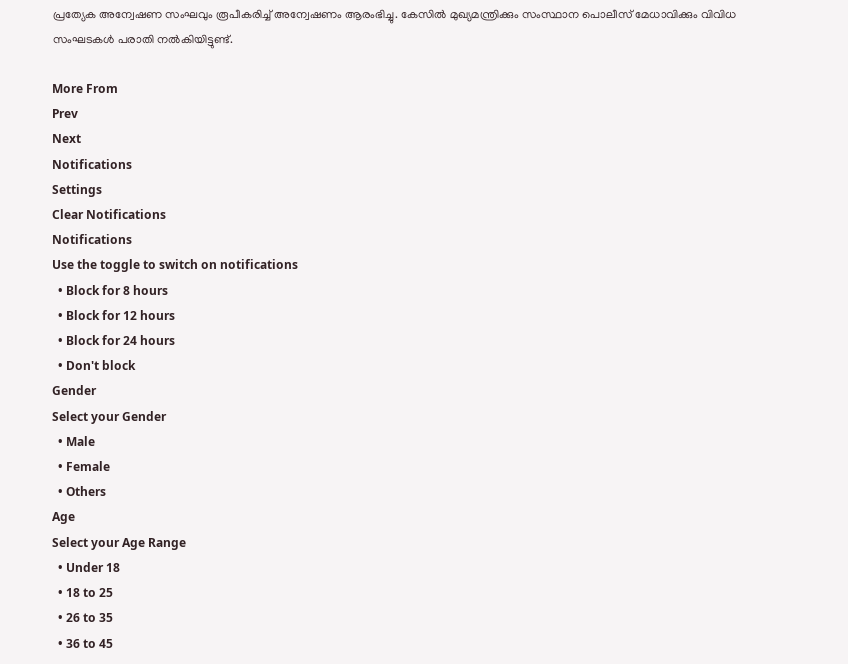പ്രത്യേക അന്വേഷണ സംഘവും രൂപീകരിച്ച് അന്വേഷണം ആരംഭിച്ചു. കേസില്‍ മുഖ്യമന്ത്രിക്കും സംസ്ഥാന പൊലീസ് മേധാവിക്കും വിവിധ സംഘടകള്‍ പരാതി നല്‍കിയിട്ടുണ്ട്.

More From
Prev
Next
Notifications
Settings
Clear Notifications
Notifications
Use the toggle to switch on notifications
  • Block for 8 hours
  • Block for 12 hours
  • Block for 24 hours
  • Don't block
Gender
Select your Gender
  • Male
  • Female
  • Others
Age
Select your Age Range
  • Under 18
  • 18 to 25
  • 26 to 35
  • 36 to 45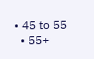• 45 to 55
  • 55+